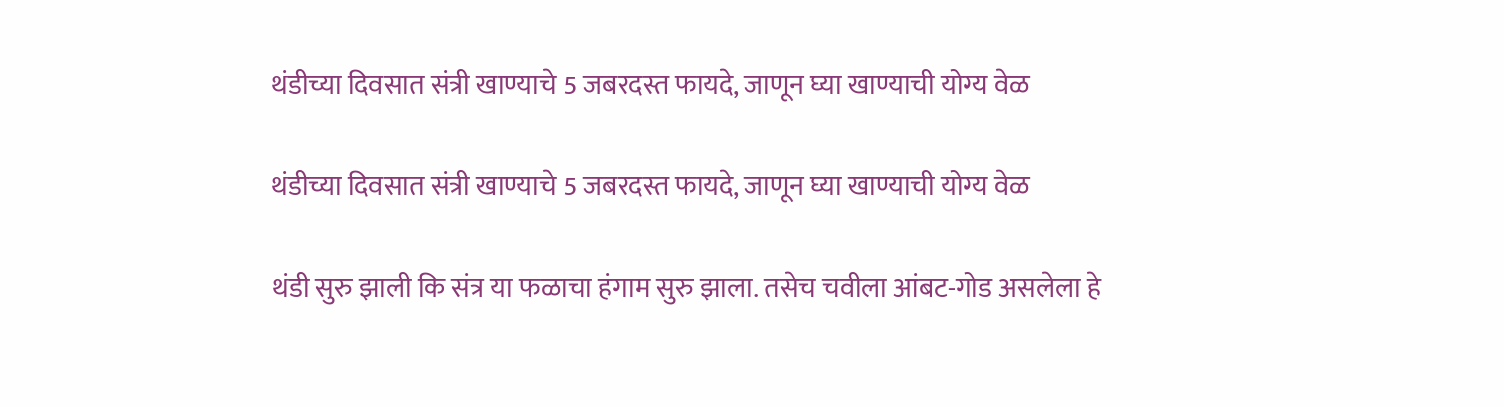थंडीच्या दिवसात संत्री खाण्याचे 5 जबरदस्त फायदे, जाणून घ्या खाण्याची योग्य वेळ

थंडीच्या दिवसात संत्री खाण्याचे 5 जबरदस्त फायदे, जाणून घ्या खाण्याची योग्य वेळ

थंडी सुरु झाली कि संत्र या फळाचा हंगाम सुरु झाला. तसेच चवीला आंबट-गोड असलेला हे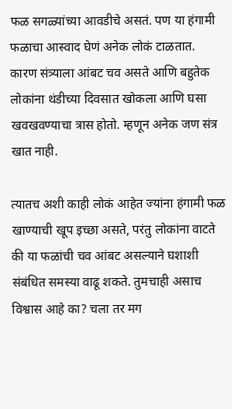फळ सगळ्यांच्या आवडीचे असतं. पण या हंगामी फळाचा आस्वाद घेणं अनेक लोकं टाळतात. कारण संत्र्याला आंबट चव असते आणि बहुतेक लोकांना थंडीच्या दिवसात खोकला आणि घसा खवखवण्याचा त्रास होतो. म्हणून अनेक जण संत्र खात नाही.

त्यातच अशी काही लोकं आहेत ज्यांना हंगामी फळ खाण्याची खूप इच्छा असते, परंतु लोकांना वाटते की या फळांची चव आंबट असल्याने घशाशी संबंधित समस्या वाढू शकते. तुमचाही असाच विश्वास आहे का? चला तर मग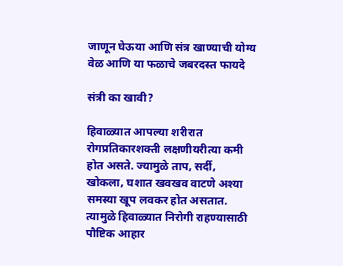जाणून घेऊया आणि संत्र खाण्याची योग्य वेळ आणि या फळाचे जबरदस्त फायदे

संत्री का खावी?

हिवाळ्यात आपल्या शरीरात रोगप्रतिकारशक्ती लक्षणीयरीत्या कमी होत असते. ज्यामुळे ताप, सर्दी, खोकला, घशात खवखव वाटणे अश्या समस्या खूप लवकर होत असतात. त्यामुळे हिवाळ्यात निरोगी राहण्यासाठी पौष्टिक आहार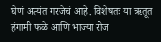घेणं अत्यंत गरजेचं आहे. विशेषतः या ऋतूत हंगामी फळे आणि भाज्या रोज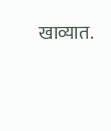खाव्यात.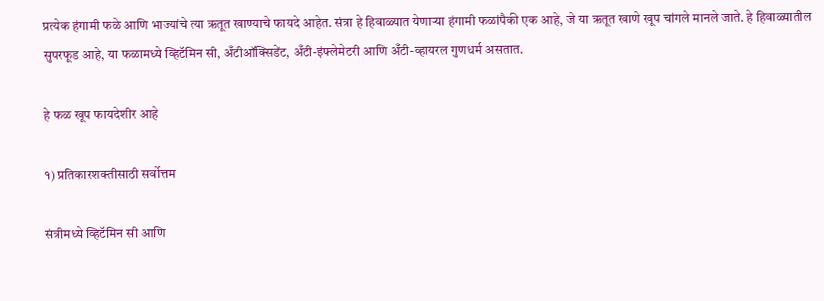प्रत्येक हंगामी फळे आणि भाज्यांचे त्या ऋतूत खाण्याचे फायदे आहेत. संत्रा हे हिवाळ्यात येणाऱ्या हंगामी फळांपैकी एक आहे, जे या ऋतूत खाणे खूप चांगले मानले जाते. हे हिवाळ्यातील सुपरफूड आहे, या फळामध्ये व्हिटॅमिन सी, अँटीऑक्सिडेंट, अँटी-इंफ्लेमेटरी आणि अँटी-व्हायरल गुणधर्म असतात.

हे फळ खूप फायदेशीर आहे

१) प्रतिकारशक्तीसाठी सर्वोत्तम

संत्रीमध्ये व्हिटॅमिन सी आणि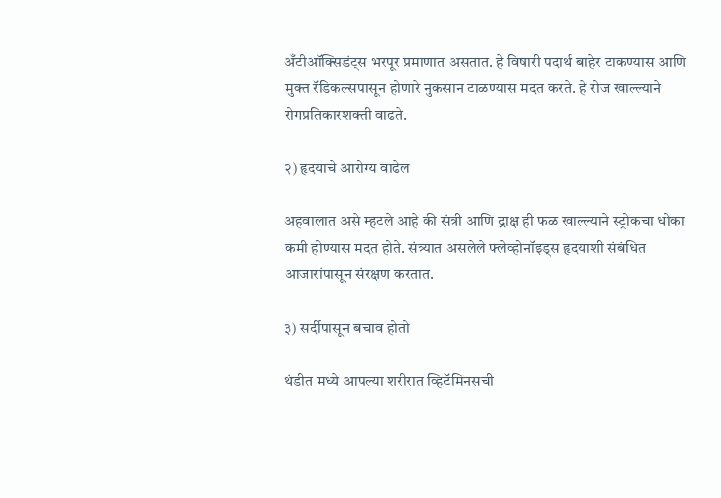अँटीऑक्सिडंट्स भरपूर प्रमाणात असतात. हे विषारी पदार्थ बाहेर टाकण्यास आणि मुक्त रॅडिकल्सपासून होणारे नुकसान टाळण्यास मदत करते. हे रोज खाल्ल्याने रोगप्रतिकारशक्ती वाढते.

२) हृदयाचे आरोग्य वाढेल

अहवालात असे म्हटले आहे की संत्री आणि द्राक्ष ही फळ खाल्ल्याने स्ट्रोकचा धोका कमी होण्यास मदत होते. संत्र्यात असलेले फ्लेव्होनॉइड्स हृदयाशी संबंधित आजारांपासून संरक्षण करतात.

३) सर्दीपासून बचाव होतो

थंडीत मध्ये आपल्या शरीरात व्हिटॅमिनसची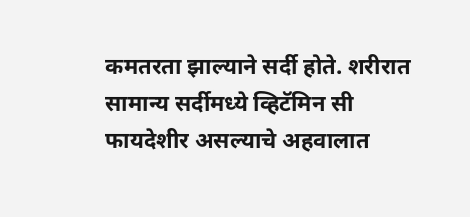कमतरता झाल्याने सर्दी होते. शरीरात सामान्य सर्दीमध्ये व्हिटॅमिन सी फायदेशीर असल्याचे अहवालात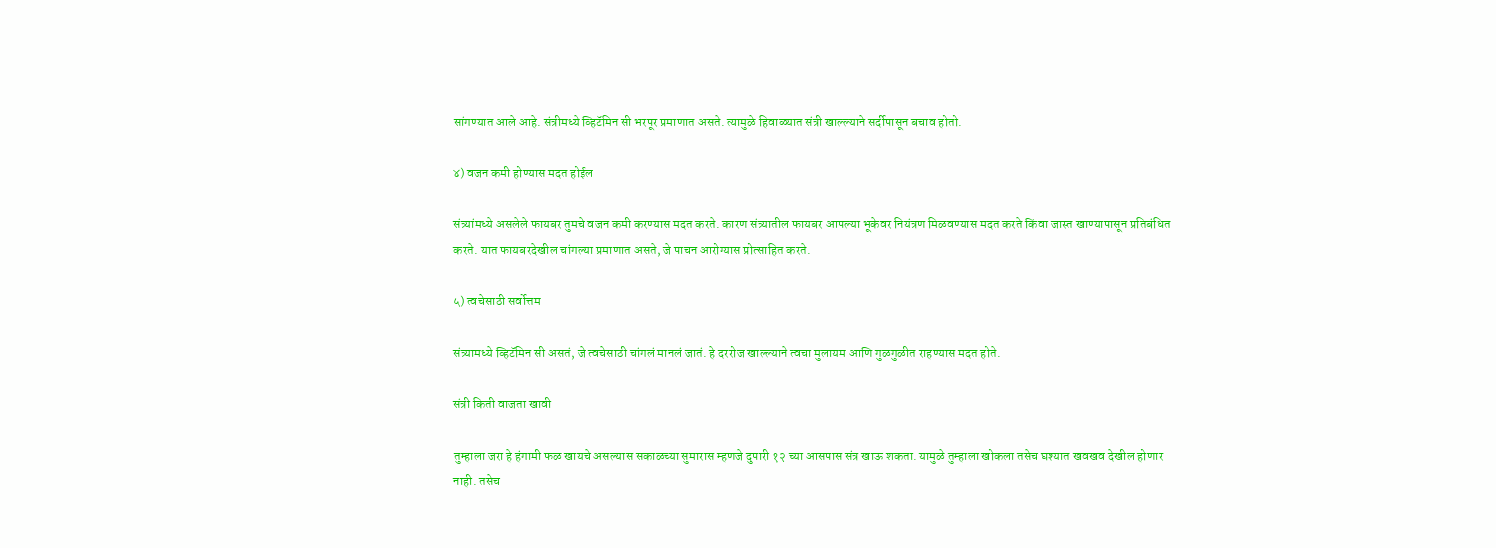सांगण्यात आले आहे. संत्रीमध्ये व्हिटॅमिन सी भरपूर प्रमाणात असते. त्यामुळे हिवाळ्यात संत्री खाल्ल्याने सर्दीपासून बचाव होतो.

४) वजन कमी होण्यास मदत होईल

संत्र्यांमध्ये असलेले फायबर तुमचे वजन कमी करण्यास मदत करते. कारण संत्र्यातील फायबर आपल्या भूकेवर नियंत्रण मिळवण्यास मदत करते किंवा जास्त खाण्यापासून प्रतिबंधित करते. यात फायबरदेखील चांगल्या प्रमाणात असते, जे पाचन आरोग्यास प्रोत्साहित करते.

५) त्वचेसाठी सर्वोत्तम

संत्र्यामध्ये व्हिटॅमिन सी असतं, जे त्वचेसाठी चांगलं मानलं जातं. हे दररोज खाल्ल्याने त्वचा मुलायम आणि गुळगुळीत राहण्यास मदत होते.

संत्री किती वाजता खावी

तुम्हाला जरा हे हंगामी फळ खायचे असल्यास सकाळच्या सुमारास म्हणजे दुपारी १२ च्या आसपास संत्र खाऊ शकता. यामुळे तुम्हाला खोकला तसेच घश्यात खवखव देखील होणार नाही. तसेच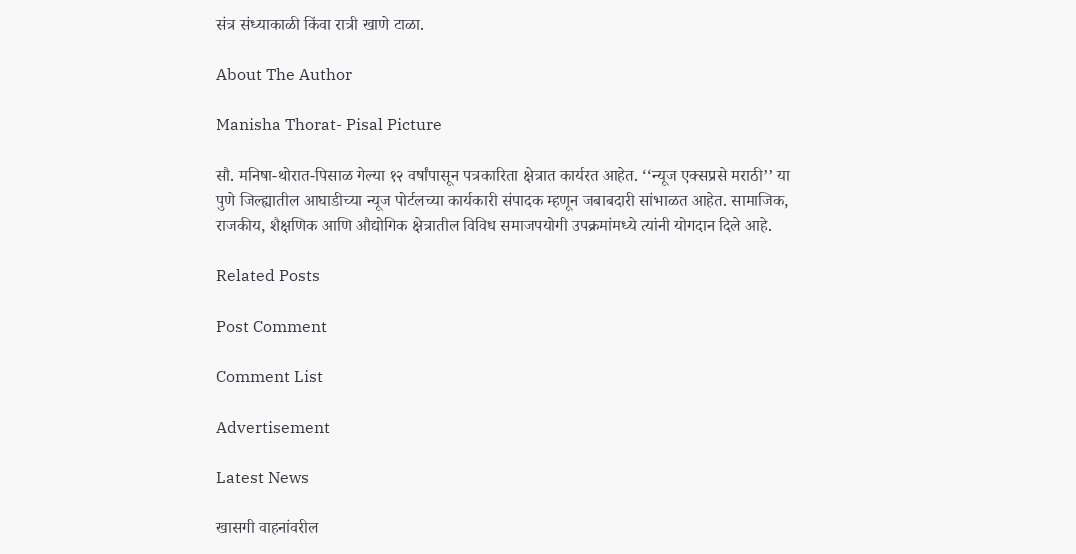संत्र संध्याकाळी किंवा रात्री खाणे टाळा.

About The Author

Manisha Thorat- Pisal Picture

सौ. मनिषा-थोरात-पिसाळ गेल्या १२ वर्षांपासून पत्रकारिता क्षेत्रात कार्यरत आहेत. ‘‘न्यूज एक्सप्रसे मराठी’’ या पुणे जिल्ह्यातील आघाडीच्या न्यूज पोर्टलच्या कार्यकारी संपादक म्हणून जबाबदारी सांभाळत आहेत. सामाजिक, राजकीय, शैक्षणिक आणि औद्योगिक क्षेत्रातील विविध समाजपयोगी उपक्रमांमध्ये त्यांनी योगदान दिले आहे.

Related Posts

Post Comment

Comment List

Advertisement

Latest News

खासगी वाहनांवरील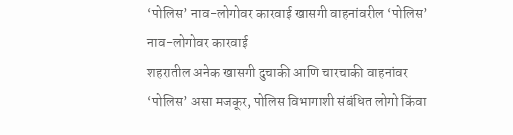‘पोलिस’ नाव-लोगोवर कारवाई खासगी वाहनांवरील ‘पोलिस’ नाव-लोगोवर कारवाई
शहरातील अनेक खासगी दुचाकी आणि चारचाकी वाहनांवर ‘पोलिस’ असा मजकूर, पोलिस विभागाशी संबंधित लोगो किंवा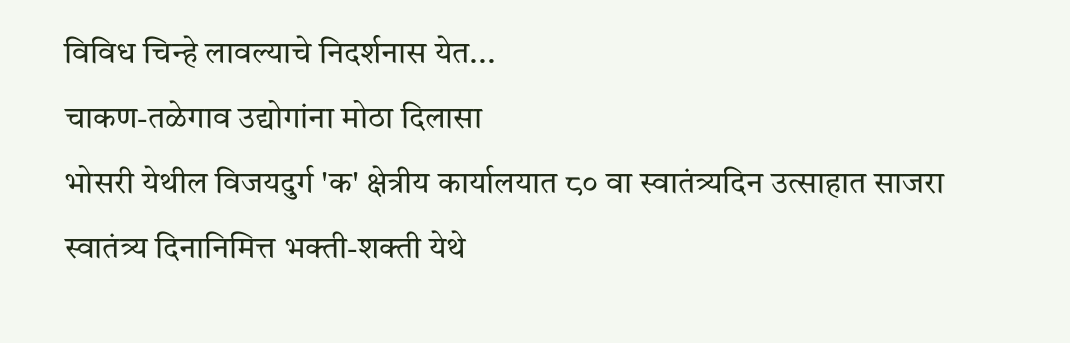विविध चिन्हे लावल्याचे निदर्शनास येत...
चाकण-तळेगाव उद्योगांना मोठा दिलासा
भोसरी येथील विजयदुर्ग 'क' क्षेत्रीय कार्यालयात ८० वा स्वातंत्र्यदिन उत्साहात साजरा
स्वातंत्र्य दिनानिमित्त भक्ती-शक्ती येथे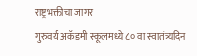राष्ट्रभक्तीचा जागर
गुरुवर्य अकॅडमी स्कूलमध्ये ८० वा स्वातंत्र्यदिन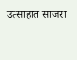उत्साहात साजरा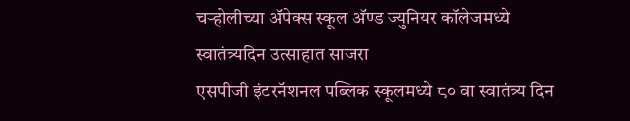चऱ्होलीच्या अ‍ॅपेक्स स्कूल अ‍ॅण्ड ज्युनियर कॉलेजमध्ये स्वातंत्र्यदिन उत्साहात साजरा
एसपीजी इंटरनॅशनल पब्लिक स्कूलमध्ये ८० वा स्वातंत्र्य दिन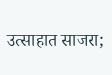उत्साहात साजरा;